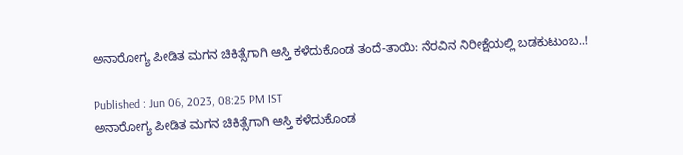ಅನಾರೋಗ್ಯ ಪೀಡಿತ ಮಗನ ಚಿಕಿತ್ಸೆಗಾಗಿ ಆಸ್ತಿ ಕಳೆದುಕೊಂಡ ತಂದೆ-ತಾಯಿ: ನೆರವಿನ ನಿರೀಕ್ಷೆಯಲ್ಲಿ ಬಡಕುಟುಂಬ..!

Published : Jun 06, 2023, 08:25 PM IST
ಅನಾರೋಗ್ಯ ಪೀಡಿತ ಮಗನ ಚಿಕಿತ್ಸೆಗಾಗಿ ಆಸ್ತಿ ಕಳೆದುಕೊಂಡ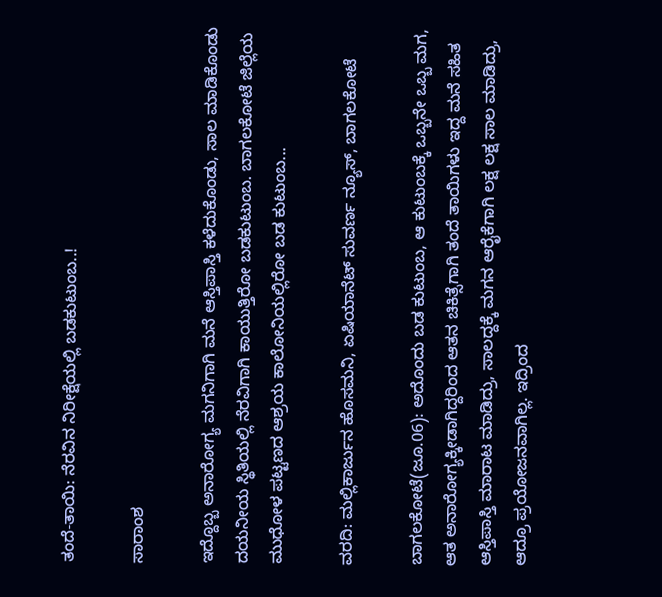ತಂದೆ-ತಾಯಿ: ನೆರವಿನ ನಿರೀಕ್ಷೆಯಲ್ಲಿ ಬಡಕುಟುಂಬ..!

ಸಾರಾಂಶ

ಇದ್ದೊಬ್ಬ ಅನಾರೋಗ್ಯ ಮಗನಿಗಾಗಿ ಮನೆ ಆಸ್ತಿಪಾಸ್ತಿ ಕಳೆದುಕೊಂಡು, ಸಾಲ ಮಾಡಿಕೊಂಡು ದಯನೀಯ ಸ್ಥಿತಿಯಲ್ಲಿ ನೆರವಿಗಾಗಿ ಕಾಯುತ್ತಿರೋ ಬಡಕುಟುಂಬ. ಬಾಗಲಕೋಟೆ ಜಿಲ್ಲೆಯ ಮುಧೋಳ ಪಟ್ಟಣದ ಆಶ್ರಯ ಕಾಲೋನಿಯಲ್ಲಿರೋ ಬಡ ಕುಟುಂಬ...

ವರದಿ: ಮಲ್ಲಿಕಾರ್ಜುನ ಹೊಸಮನಿ, ಏಷಿಯಾನೆಟ್ ಸುವರ್ಣ ನ್ಯೂಸ್, ಬಾಗಲಕೋಟೆ

ಬಾಗಲಕೋಟೆ(ಜೂ.06): ಅದೊಂದು ಬಡ ಕುಟುಂಬ, ಆ ಕುಟುಂಬಕ್ಕೆ ಒಬ್ಬನೇ ಒಬ್ಬ ಮಗ, ಆತ ಅನಾರೋಗ್ಯಕ್ಕೀಡಾಗಿದ್ದರಿಂದ ಆತನ ಚಿಕಿತ್ಸೆಗಾಗಿ ತಂದೆ ತಾಯಿಗಳು ಇದ್ದ ಮನೆ ಸಹಿತ ಆಸ್ತಿಪಾಸ್ತಿ ಮಾರಾಟ ಮಾಡಿದ್ರು, ಸಾಲದ್ದಕ್ಕೆ ಮಗನ ಆರೈಕೆಗಾಗಿ ಲಕ್ಷ ಲಕ್ಷ ಸಾಲ ಮಾಡಿದ್ರು, ಆದ್ರೂ ಪ್ರಯೋಜನವಾಗಿಲ್ಲ. ಇದ್ರಿಂದ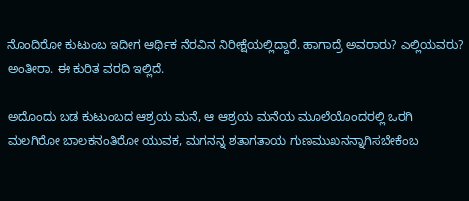ನೊಂದಿರೋ ಕುಟುಂಬ ಇದೀಗ ಆರ್ಥಿಕ ನೆರವಿನ ನಿರೀಕ್ಷೆಯಲ್ಲಿದ್ದಾರೆ. ಹಾಗಾದ್ರೆ ಅವರಾರು? ಎಲ್ಲಿಯವರು? ಅಂತೀರಾ. ಈ ಕುರಿತ ವರದಿ ಇಲ್ಲಿದೆ.

ಅದೊಂದು ಬಡ ಕುಟುಂಬದ ಆಶ್ರಯ ಮನೆ, ಆ ಆಶ್ರಯ ಮನೆಯ ಮೂಲೆಯೊಂದರಲ್ಲಿ ಒರಗಿ ಮಲಗಿರೋ ಬಾಲಕನಂತಿರೋ ಯುವಕ, ಮಗನನ್ನ ಶತಾಗತಾಯ ಗುಣಮುಖನನ್ನಾಗಿಸಬೇಕೆಂಬ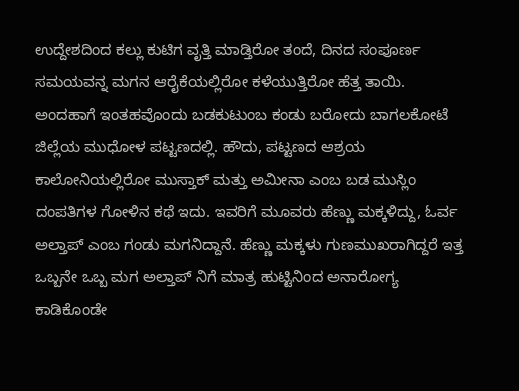ಉದ್ದೇಶದಿಂದ ಕಲ್ಲು ಕುಟಿಗ ವೃತ್ತಿ ಮಾಡ್ತಿರೋ ತಂದೆ, ದಿನದ ಸಂಪೂರ್ಣ ಸಮಯವನ್ನ ಮಗನ ಆರೈಕೆಯಲ್ಲಿರೋ ಕಳೆಯುತ್ತಿರೋ ಹೆತ್ತ ತಾಯಿ. ಅಂದಹಾಗೆ ಇಂತಹವೊಂದು ಬಡಕುಟುಂಬ ಕಂಡು ಬರೋದು ಬಾಗಲಕೋಟೆ ಜಿಲ್ಲೆಯ ಮುಧೋಳ ಪಟ್ಟಣದಲ್ಲಿ. ಹೌದು, ಪಟ್ಟಣದ ಆಶ್ರಯ ಕಾಲೋನಿಯಲ್ಲಿರೋ ಮುಸ್ತಾಕ್ ಮತ್ತು ಅಮೀನಾ ಎಂಬ ಬಡ ಮುಸ್ಲಿಂ ದಂಪತಿಗಳ ಗೋಳಿನ ಕಥೆ ಇದು. ಇವರಿಗೆ ಮೂವರು ಹೆಣ್ಣು ಮಕ್ಕಳಿದ್ದು, ಓರ್ವ ಅಲ್ತಾಪ್ ಎಂಬ ಗಂಡು ಮಗನಿದ್ದಾನೆ. ಹೆಣ್ಣು ಮಕ್ಕಳು ಗುಣಮುಖರಾಗಿದ್ದರೆ ಇತ್ತ ಒಬ್ಬನೇ ಒಬ್ಬ ಮಗ ಅಲ್ತಾಪ್ ನಿಗೆ ಮಾತ್ರ ಹುಟ್ಟಿನಿಂದ ಅನಾರೋಗ್ಯ ಕಾಡಿಕೊಂಡೇ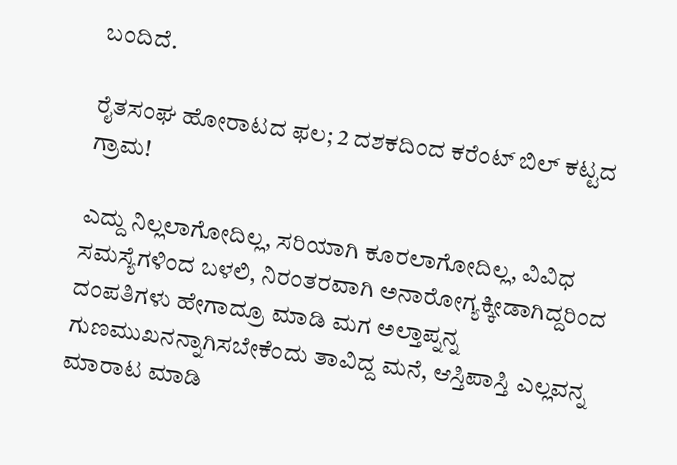ಬಂದಿದೆ.

ರೈತಸಂಘ ಹೋರಾಟದ ಫಲ; 2 ದಶಕದಿಂದ ಕರೆಂಟ್ ಬಿಲ್ ಕಟ್ಟದ ಗ್ರಾಮ!

ಎದ್ದು ನಿಲ್ಲಲಾಗೋದಿಲ್ಲ, ಸರಿಯಾಗಿ ಕೂರಲಾಗೋದಿಲ್ಲ, ವಿವಿಧ ಸಮಸ್ಯೆಗಳಿಂದ ಬಳಲಿ, ನಿರಂತರವಾಗಿ ಅನಾರೋಗ್ಯಕ್ಕೀಡಾಗಿದ್ದರಿಂದ ದಂಪತಿಗಳು ಹೇಗಾದ್ರೂ ಮಾಡಿ ಮಗ ಅಲ್ತಾಪ್ನನ್ನ ಗುಣಮುಖನನ್ನಾಗಿಸಬೇಕೆಂದು ತಾವಿದ್ದ ಮನೆ, ಆಸ್ತಿಪಾಸ್ತಿ ಎಲ್ಲವನ್ನ ಮಾರಾಟ ಮಾಡಿ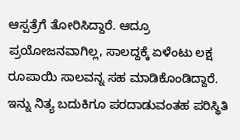ಆಸ್ಪತ್ರೆಗೆ ತೋರಿಸಿದ್ದಾರೆ. ಆದ್ರೂ ಪ್ರಯೋಜನವಾಗಿಲ್ಲ, ಸಾಲದ್ದಕ್ಕೆ ಏಳೆಂಟು ಲಕ್ಷ ರೂಪಾಯಿ ಸಾಲವನ್ನ ಸಹ ಮಾಡಿಕೊಂಡಿದ್ದಾರೆ. ಇನ್ನು ನಿತ್ಯ ಬದುಕಿಗೂ ಪರದಾಡುವಂತಹ ಪರಿಸ್ಥಿತಿ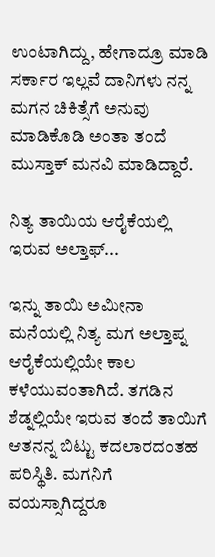ಉಂಟಾಗಿದ್ದು, ಹೇಗಾದ್ರೂ ಮಾಡಿ ಸರ್ಕಾರ ಇಲ್ಲವೆ ದಾನಿಗಳು ನನ್ನ ಮಗನ ಚಿಕಿತ್ಸೆಗೆ ಅನುವು ಮಾಡಿಕೊಡಿ ಅಂತಾ ತಂದೆ ಮುಸ್ತಾಕ್ ಮನವಿ ಮಾಡಿದ್ದಾರೆ.

ನಿತ್ಯ ತಾಯಿಯ ಆರೈಕೆಯಲ್ಲಿ ಇರುವ ಅಲ್ತಾಫ್...

ಇನ್ನು ತಾಯಿ ಅಮೀನಾ ಮನೆಯಲ್ಲಿ ನಿತ್ಯ ಮಗ ಅಲ್ತಾಪ್ನ ಆರೈಕೆಯಲ್ಲಿಯೇ ಕಾಲ ಕಳೆಯುವಂತಾಗಿದೆ. ತಗಡಿನ ಶೆಡ್ನಲ್ಲಿಯೇ ಇರುವ ತಂದೆ ತಾಯಿಗೆ ಆತನನ್ನ ಬಿಟ್ಟು ಕದಲಾರದಂತಹ ಪರಿಸ್ಥಿತಿ. ಮಗನಿಗೆ ವಯಸ್ಸಾಗಿದ್ದರೂ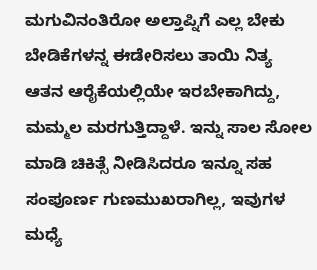ಮಗುವಿನಂತಿರೋ ಅಲ್ತಾಪ್ನಿಗೆ ಎಲ್ಲ ಬೇಕು ಬೇಡಿಕೆಗಳನ್ನ ಈಡೇರಿಸಲು ತಾಯಿ ನಿತ್ಯ ಆತನ ಆರೈಕೆಯಲ್ಲಿಯೇ ಇರಬೇಕಾಗಿದ್ದು, ಮಮ್ಮಲ ಮರಗುತ್ತಿದ್ದಾಳೆ. ಇನ್ನು ಸಾಲ ಸೋಲ ಮಾಡಿ ಚಿಕಿತ್ಸೆ ನೀಡಿಸಿದರೂ ಇನ್ನೂ ಸಹ ಸಂಪೂರ್ಣ ಗುಣಮುಖರಾಗಿಲ್ಲ, ಇವುಗಳ ಮಧ್ಯೆ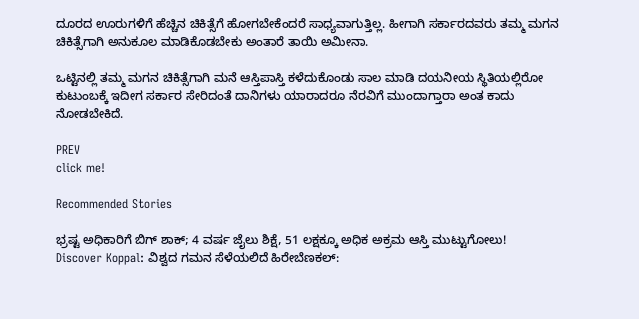ದೂರದ ಊರುಗಳಿಗೆ ಹೆಚ್ಚಿನ ಚಿಕಿತ್ಸೆಗೆ ಹೋಗಬೇಕೆಂದರೆ ಸಾಧ್ಯವಾಗುತ್ತಿಲ್ಲ. ಹೀಗಾಗಿ ಸರ್ಕಾರದವರು ತಮ್ಮ ಮಗನ ಚಿಕಿತ್ಸೆಗಾಗಿ ಅನುಕೂಲ ಮಾಡಿಕೊಡಬೇಕು ಅಂತಾರೆ ತಾಯಿ ಅಮೀನಾ.

ಒಟ್ಟಿನಲ್ಲಿ ತಮ್ಮ ಮಗನ ಚಿಕಿತ್ಸೆಗಾಗಿ ಮನೆ ಆಸ್ತಿಪಾಸ್ತಿ ಕಳೆದುಕೊಂಡು ಸಾಲ ಮಾಡಿ ದಯನೀಯ ಸ್ಥಿತಿಯಲ್ಲಿರೋ ಕುಟುಂಬಕ್ಕೆ ಇದೀಗ ಸರ್ಕಾರ ಸೇರಿದಂತೆ ದಾನಿಗಳು ಯಾರಾದರೂ ನೆರವಿಗೆ ಮುಂದಾಗ್ತಾರಾ ಅಂತ ಕಾದು ನೋಡಬೇಕಿದೆ.

PREV
click me!

Recommended Stories

ಭ್ರಷ್ಟ ಅಧಿಕಾರಿಗೆ ಬಿಗ್ ಶಾಕ್; 4 ವರ್ಷ ಜೈಲು ಶಿಕ್ಷೆ, 51 ಲಕ್ಷಕ್ಕೂ ಅಧಿಕ ಅಕ್ರಮ ಆಸ್ತಿ ಮುಟ್ಟುಗೋಲು!
Discover Koppal: ವಿಶ್ವದ ಗಮನ ಸೆಳೆಯಲಿದೆ ಹಿರೇಬೆಣಕಲ್: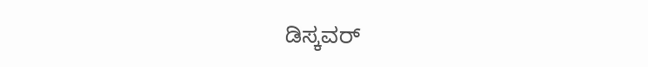ಡಿಸ್ಕವರ್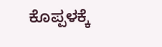ಕೊಪ್ಪಳಕ್ಕೆ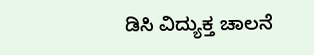ಡಿಸಿ ವಿದ್ಯುಕ್ತ ಚಾಲನೆ